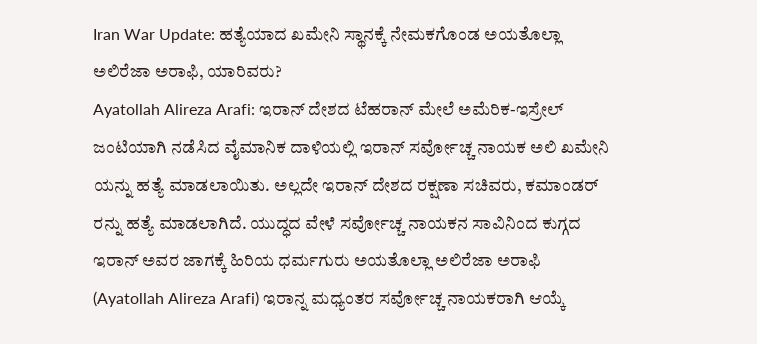Iran War Update: ಹತ್ಯೆಯಾದ ಖಮೇನಿ ಸ್ಥಾನಕ್ಕೆ ನೇಮಕಗೊಂಡ ಅಯತೊಲ್ಲಾ ಅಲಿರೆಜಾ ಅರಾಫಿ, ಯಾರಿವರು?
Ayatollah Alireza Arafi: ಇರಾನ್ ದೇಶದ ಟೆಹರಾನ್ ಮೇಲೆ ಅಮೆರಿಕ-ಇಸ್ರೇಲ್ ಜಂಟಿಯಾಗಿ ನಡೆಸಿದ ವೈಮಾನಿಕ ದಾಳಿಯಲ್ಲಿ ಇರಾನ್ ಸರ್ವೋಚ್ಚ ನಾಯಕ ಅಲಿ ಖಮೇನಿ ಯನ್ನು ಹತ್ಯೆ ಮಾಡಲಾಯಿತು. ಅಲ್ಲದೇ ಇರಾನ್ ದೇಶದ ರಕ್ಷಣಾ ಸಚಿವರು, ಕಮಾಂಡರ್ ರನ್ನು ಹತ್ಯೆ ಮಾಡಲಾಗಿದೆ. ಯುದ್ಧದ ವೇಳೆ ಸರ್ವೋಚ್ಚ ನಾಯಕನ ಸಾವಿನಿಂದ ಕುಗ್ಗದ ಇರಾನ್ ಅವರ ಜಾಗಕ್ಕೆ ಹಿರಿಯ ಧರ್ಮಗುರು ಅಯತೊಲ್ಲಾ ಅಲಿರೆಜಾ ಅರಾಫಿ (Ayatollah Alireza Arafi) ಇರಾನ್ನ ಮಧ್ಯಂತರ ಸರ್ವೋಚ್ಚ ನಾಯಕರಾಗಿ ಆಯ್ಕೆ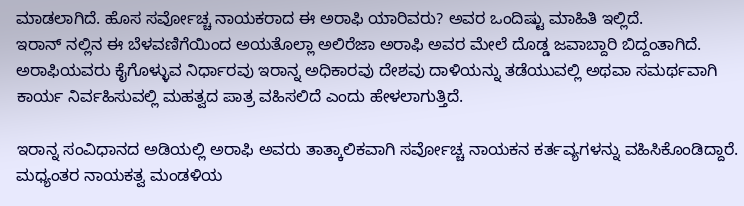ಮಾಡಲಾಗಿದೆ. ಹೊಸ ಸರ್ವೋಚ್ಚ ನಾಯಕರಾದ ಈ ಅರಾಫಿ ಯಾರಿವರು? ಅವರ ಒಂದಿಷ್ಟು ಮಾಹಿತಿ ಇಲ್ಲಿದೆ.
ಇರಾನ್ ನಲ್ಲಿನ ಈ ಬೆಳವಣಿಗೆಯಿಂದ ಅಯತೊಲ್ಲಾ ಅಲಿರೆಜಾ ಅರಾಫಿ ಅವರ ಮೇಲೆ ದೊಡ್ಡ ಜವಾಬ್ದಾರಿ ಬಿದ್ದಂತಾಗಿದೆ. ಅರಾಫಿಯವರು ಕೈಗೊಳ್ಳುವ ನಿರ್ಧಾರವು ಇರಾನ್ನ ಅಧಿಕಾರವು ದೇಶವು ದಾಳಿಯನ್ನು ತಡೆಯುವಲ್ಲಿ ಅಥವಾ ಸಮರ್ಥವಾಗಿ ಕಾರ್ಯ ನಿರ್ವಹಿಸುವಲ್ಲಿ ಮಹತ್ವದ ಪಾತ್ರ ವಹಿಸಲಿದೆ ಎಂದು ಹೇಳಲಾಗುತ್ತಿದೆ.

ಇರಾನ್ನ ಸಂವಿಧಾನದ ಅಡಿಯಲ್ಲಿ ಅರಾಫಿ ಅವರು ತಾತ್ಕಾಲಿಕವಾಗಿ ಸರ್ವೋಚ್ಚ ನಾಯಕನ ಕರ್ತವ್ಯಗಳನ್ನು ವಹಿಸಿಕೊಂಡಿದ್ದಾರೆ. ಮಧ್ಯಂತರ ನಾಯಕತ್ವ ಮಂಡಳಿಯ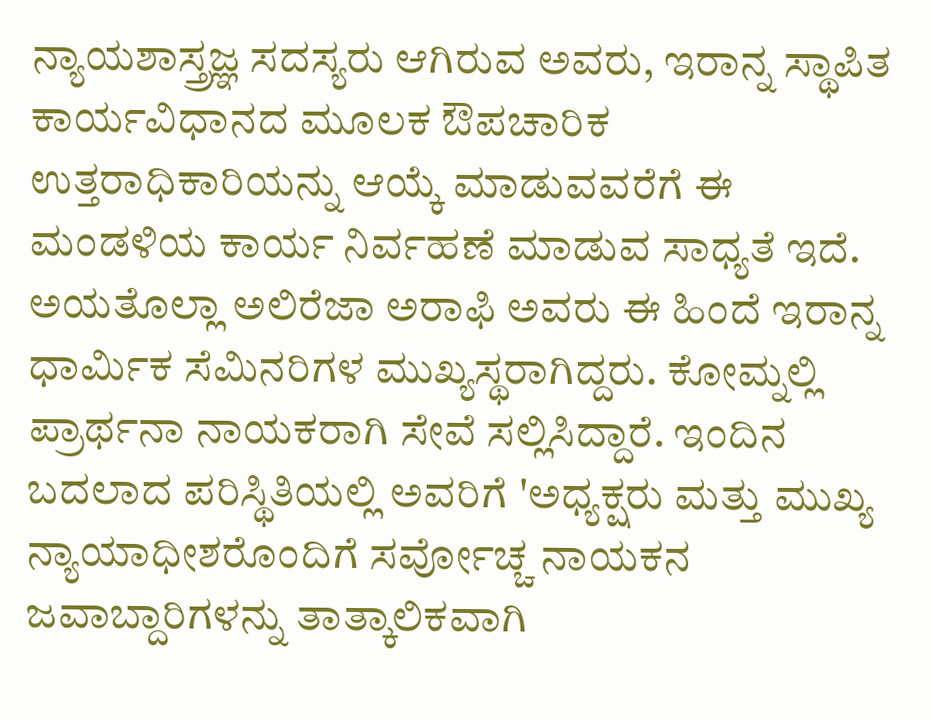ನ್ಯಾಯಶಾಸ್ತ್ರಜ್ಞ ಸದಸ್ಯರು ಆಗಿರುವ ಅವರು, ಇರಾನ್ನ ಸ್ಥಾಪಿತ ಕಾರ್ಯವಿಧಾನದ ಮೂಲಕ ಔಪಚಾರಿಕ ಉತ್ತರಾಧಿಕಾರಿಯನ್ನು ಆಯ್ಕೆ ಮಾಡುವವರೆಗೆ ಈ ಮಂಡಳಿಯ ಕಾರ್ಯ ನಿರ್ವಹಣೆ ಮಾಡುವ ಸಾಧ್ಯತೆ ಇದೆ.
ಅಯತೊಲ್ಲಾ ಅಲಿರೆಜಾ ಅರಾಫಿ ಅವರು ಈ ಹಿಂದೆ ಇರಾನ್ನ ಧಾರ್ಮಿಕ ಸೆಮಿನರಿಗಳ ಮುಖ್ಯಸ್ಥರಾಗಿದ್ದರು. ಕೋಮ್ನಲ್ಲಿ ಪ್ರಾರ್ಥನಾ ನಾಯಕರಾಗಿ ಸೇವೆ ಸಲ್ಲಿಸಿದ್ದಾರೆ. ಇಂದಿನ ಬದಲಾದ ಪರಿಸ್ಥಿತಿಯಲ್ಲಿ ಅವರಿಗೆ 'ಅಧ್ಯಕ್ಷರು ಮತ್ತು ಮುಖ್ಯ ನ್ಯಾಯಾಧೀಶರೊಂದಿಗೆ ಸರ್ವೋಚ್ಚ ನಾಯಕನ ಜವಾಬ್ದಾರಿಗಳನ್ನು ತಾತ್ಕಾಲಿಕವಾಗಿ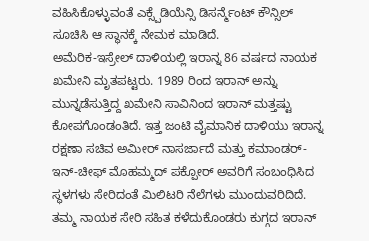ವಹಿಸಿಕೊಳ್ಳುವಂತೆ ಎಕ್ಸ್ಪೆಡಿಯೆನ್ಸಿ ಡಿಸರ್ನ್ಮೆಂಟ್ ಕೌನ್ಸಿಲ್ ಸೂಚಿಸಿ ಆ ಸ್ಥಾನಕ್ಕೆ ನೇಮಕ ಮಾಡಿದೆ.
ಅಮೆರಿಕ-ಇಸ್ರೇಲ್ ದಾಳಿಯಲ್ಲಿ ಇರಾನ್ನ 86 ವರ್ಷದ ನಾಯಕ ಖಮೇನಿ ಮೃತಪಟ್ಟರು. 1989 ರಿಂದ ಇರಾನ್ ಅನ್ನು ಮುನ್ನಡೆಸುತ್ತಿದ್ದ ಖಮೇನಿ ಸಾವಿನಿಂದ ಇರಾನ್ ಮತ್ತಷ್ಟು ಕೋಪಗೊಂಡಂತಿದೆ. ಇತ್ತ ಜಂಟಿ ವೈಮಾನಿಕ ದಾಳಿಯು ಇರಾನ್ನ ರಕ್ಷಣಾ ಸಚಿವ ಅಮೀರ್ ನಾಸರ್ಜಾದೆ ಮತ್ತು ಕಮಾಂಡರ್-ಇನ್-ಚೀಫ್ ಮೊಹಮ್ಮದ್ ಪಕ್ಪೋರ್ ಅವರಿಗೆ ಸಂಬಂಧಿಸಿದ ಸ್ಥಳಗಳು ಸೇರಿದಂತೆ ಮಿಲಿಟರಿ ನೆಲೆಗಳು ಮುಂದುವರಿದಿದೆ. ತಮ್ಮ ನಾಯಕ ಸೇರಿ ಸಹಿತ ಕಳೆದುಕೊಂಡರು ಕುಗ್ಗದ ಇರಾನ್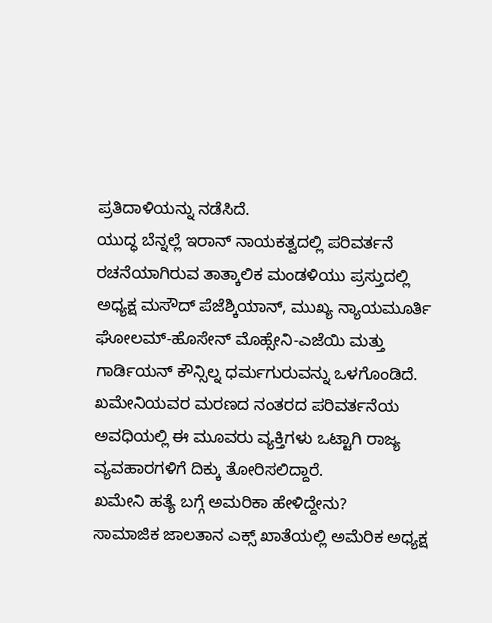ಪ್ರತಿದಾಳಿಯನ್ನು ನಡೆಸಿದೆ.
ಯುದ್ಧ ಬೆನ್ನಲ್ಲೆ ಇರಾನ್ ನಾಯಕತ್ವದಲ್ಲಿ ಪರಿವರ್ತನೆ
ರಚನೆಯಾಗಿರುವ ತಾತ್ಕಾಲಿಕ ಮಂಡಳಿಯು ಪ್ರಸ್ತುದಲ್ಲಿ ಅಧ್ಯಕ್ಷ ಮಸೌದ್ ಪೆಜೆಶ್ಕಿಯಾನ್, ಮುಖ್ಯ ನ್ಯಾಯಮೂರ್ತಿ ಘೋಲಮ್-ಹೊಸೇನ್ ಮೊಹ್ಸೇನಿ-ಎಜೆಯಿ ಮತ್ತು ಗಾರ್ಡಿಯನ್ ಕೌನ್ಸಿಲ್ನ ಧರ್ಮಗುರುವನ್ನು ಒಳಗೊಂಡಿದೆ. ಖಮೇನಿಯವರ ಮರಣದ ನಂತರದ ಪರಿವರ್ತನೆಯ ಅವಧಿಯಲ್ಲಿ ಈ ಮೂವರು ವ್ಯಕ್ತಿಗಳು ಒಟ್ಟಾಗಿ ರಾಜ್ಯ ವ್ಯವಹಾರಗಳಿಗೆ ದಿಕ್ಕು ತೋರಿಸಲಿದ್ದಾರೆ.
ಖಮೇನಿ ಹತ್ಯೆ ಬಗ್ಗೆ ಅಮರಿಕಾ ಹೇಳಿದ್ದೇನು?
ಸಾಮಾಜಿಕ ಜಾಲತಾನ ಎಕ್ಸ್ ಖಾತೆಯಲ್ಲಿ ಅಮೆರಿಕ ಅಧ್ಯಕ್ಷ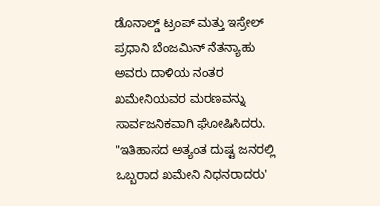ಡೊನಾಲ್ಡ್ ಟ್ರಂಪ್ ಮತ್ತು ಇಸ್ರೇಲ್ ಪ್ರಧಾನಿ ಬೆಂಜಮಿನ್ ನೆತನ್ಯಾಹು ಅವರು ದಾಳಿಯ ನಂತರ ಖಮೇನಿಯವರ ಮರಣವನ್ನು ಸಾರ್ವಜನಿಕವಾಗಿ ಘೋಷಿಸಿದರು. "ಇತಿಹಾಸದ ಅತ್ಯಂತ ದುಷ್ಟ ಜನರಲ್ಲಿ ಒಬ್ಬರಾದ ಖಮೇನಿ ನಿಧನರಾದರು'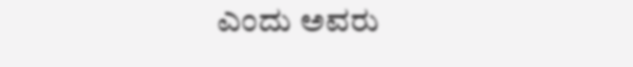ಎಂದು ಅವರು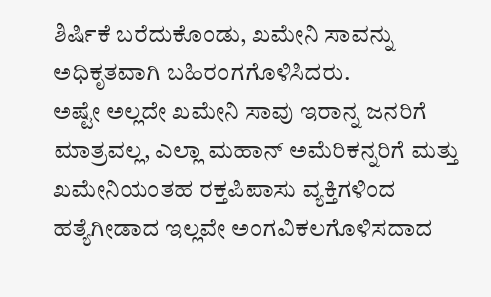ಶಿರ್ಷಿಕೆ ಬರೆದುಕೊಂಡು, ಖಮೇನಿ ಸಾವನ್ನು ಅಧಿಕೃತವಾಗಿ ಬಹಿರಂಗಗೊಳಿಸಿದರು.
ಅಷ್ಟೇ ಅಲ್ಲದೇ ಖಮೇನಿ ಸಾವು ಇರಾನ್ನ ಜನರಿಗೆ ಮಾತ್ರವಲ್ಲ, ಎಲ್ಲಾ ಮಹಾನ್ ಅಮೆರಿಕನ್ನರಿಗೆ ಮತ್ತು ಖಮೇನಿಯಂತಹ ರಕ್ತಪಿಪಾಸು ವ್ಯಕ್ತಿಗಳಿಂದ ಹತ್ಯೆಗೀಡಾದ ಇಲ್ಲವೇ ಅಂಗವಿಕಲಗೊಳಿಸದಾದ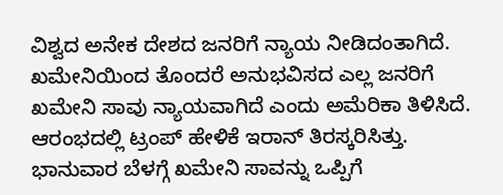ವಿಶ್ವದ ಅನೇಕ ದೇಶದ ಜನರಿಗೆ ನ್ಯಾಯ ನೀಡಿದಂತಾಗಿದೆ. ಖಮೇನಿಯಿಂದ ತೊಂದರೆ ಅನುಭವಿಸದ ಎಲ್ಲ ಜನರಿಗೆ ಖಮೇನಿ ಸಾವು ನ್ಯಾಯವಾಗಿದೆ ಎಂದು ಅಮೆರಿಕಾ ತಿಳಿಸಿದೆ. ಆರಂಭದಲ್ಲಿ ಟ್ರಂಪ್ ಹೇಳಿಕೆ ಇರಾನ್ ತಿರಸ್ಕರಿಸಿತ್ತು. ಭಾನುವಾರ ಬೆಳಗ್ಗೆ ಖಮೇನಿ ಸಾವನ್ನು ಒಪ್ಪಿಗೆ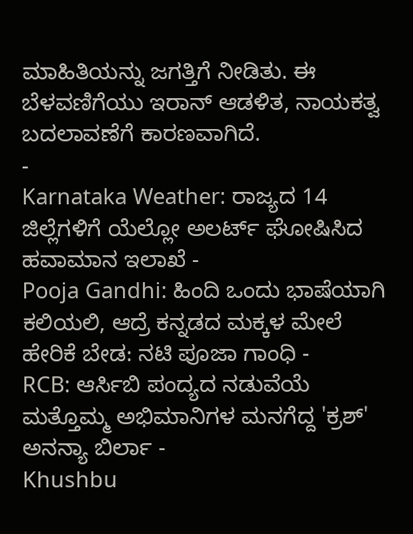ಮಾಹಿತಿಯನ್ನು ಜಗತ್ತಿಗೆ ನೀಡಿತು. ಈ ಬೆಳವಣಿಗೆಯು ಇರಾನ್ ಆಡಳಿತ, ನಾಯಕತ್ವ ಬದಲಾವಣೆಗೆ ಕಾರಣವಾಗಿದೆ.
-
Karnataka Weather: ರಾಜ್ಯದ 14 ಜಿಲ್ಲೆಗಳಿಗೆ ಯೆಲ್ಲೋ ಅಲರ್ಟ್ ಘೋಷಿಸಿದ ಹವಾಮಾನ ಇಲಾಖೆ -
Pooja Gandhi: ಹಿಂದಿ ಒಂದು ಭಾಷೆಯಾಗಿ ಕಲಿಯಲಿ, ಆದ್ರೆ ಕನ್ನಡದ ಮಕ್ಕಳ ಮೇಲೆ ಹೇರಿಕೆ ಬೇಡ: ನಟಿ ಪೂಜಾ ಗಾಂಧಿ -
RCB: ಆರ್ಸಿಬಿ ಪಂದ್ಯದ ನಡುವೆಯೆ ಮತ್ತೊಮ್ಮ ಅಭಿಮಾನಿಗಳ ಮನಗೆದ್ದ 'ಕ್ರಶ್' ಅನನ್ಯಾ ಬಿರ್ಲಾ -
Khushbu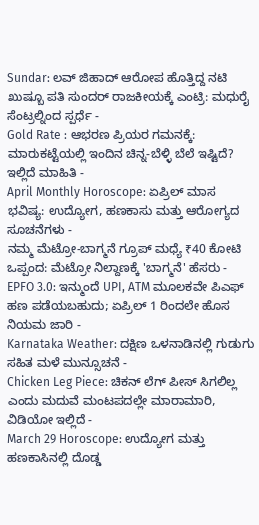Sundar: ಲವ್ ಜಿಹಾದ್ ಆರೋಪ ಹೊತ್ತಿದ್ದ ನಟಿ ಖುಷ್ಬೂ ಪತಿ ಸುಂದರ್ ರಾಜಕೀಯಕ್ಕೆ ಎಂಟ್ರಿ: ಮಧುರೈ ಸೆಂಟ್ರಲ್ನಿಂದ ಸ್ಪರ್ಧೆ -
Gold Rate : ಆಭರಣ ಪ್ರಿಯರ ಗಮನಕ್ಕೆ: ಮಾರುಕಟ್ಟೆಯಲ್ಲಿ ಇಂದಿನ ಚಿನ್ನ-ಬೆಳ್ಳಿ ಬೆಲೆ ಇಷ್ಟಿದೆ? ಇಲ್ಲಿದೆ ಮಾಹಿತಿ -
April Monthly Horoscope: ಏಪ್ರಿಲ್ ಮಾಸ ಭವಿಷ್ಯ: ಉದ್ಯೋಗ, ಹಣಕಾಸು ಮತ್ತು ಆರೋಗ್ಯದ ಸೂಚನೆಗಳು -
ನಮ್ಮ ಮೆಟ್ರೋ-ಬಾಗ್ಮನೆ ಗ್ರೂಪ್ ಮಧ್ಯೆ ₹40 ಕೋಟಿ ಒಪ್ಪಂದ: ಮೆಟ್ರೋ ನಿಲ್ದಾಣಕ್ಕೆ 'ಬಾಗ್ಮನೆ' ಹೆಸರು -
EPFO 3.0: ಇನ್ಮುಂದೆ UPI, ATM ಮೂಲಕವೇ ಪಿಎಫ್ ಹಣ ಪಡೆಯಬಹುದು; ಏಪ್ರಿಲ್ 1 ರಿಂದಲೇ ಹೊಸ ನಿಯಮ ಜಾರಿ -
Karnataka Weather: ದಕ್ಷಿಣ ಒಳನಾಡಿನಲ್ಲಿ ಗುಡುಗು ಸಹಿತ ಮಳೆ ಮುನ್ಸೂಚನೆ -
Chicken Leg Piece: ಚಿಕನ್ ಲೆಗ್ ಪೀಸ್ ಸಿಗಲಿಲ್ಲ ಎಂದು ಮದುವೆ ಮಂಟಪದಲ್ಲೇ ಮಾರಾಮಾರಿ, ವಿಡಿಯೋ ಇಲ್ಲಿದೆ -
March 29 Horoscope: ಉದ್ಯೋಗ ಮತ್ತು ಹಣಕಾಸಿನಲ್ಲಿ ದೊಡ್ಡ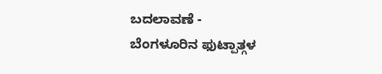ಬದಲಾವಣೆ -
ಬೆಂಗಳೂರಿನ ಫುಟ್ಪಾತ್ಗಳ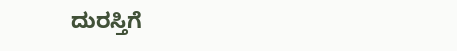ದುರಸ್ತಿಗೆ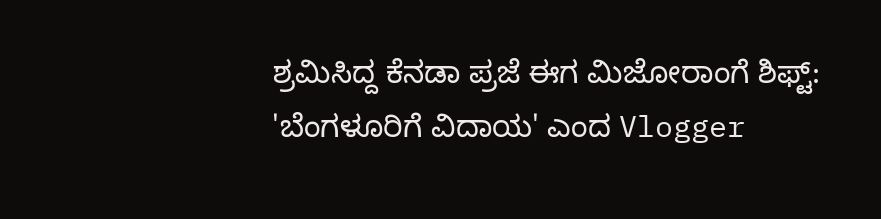ಶ್ರಮಿಸಿದ್ದ ಕೆನಡಾ ಪ್ರಜೆ ಈಗ ಮಿಜೋರಾಂಗೆ ಶಿಫ್ಟ್: 'ಬೆಂಗಳೂರಿಗೆ ವಿದಾಯ' ಎಂದ Vlogger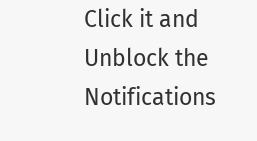Click it and Unblock the Notifications